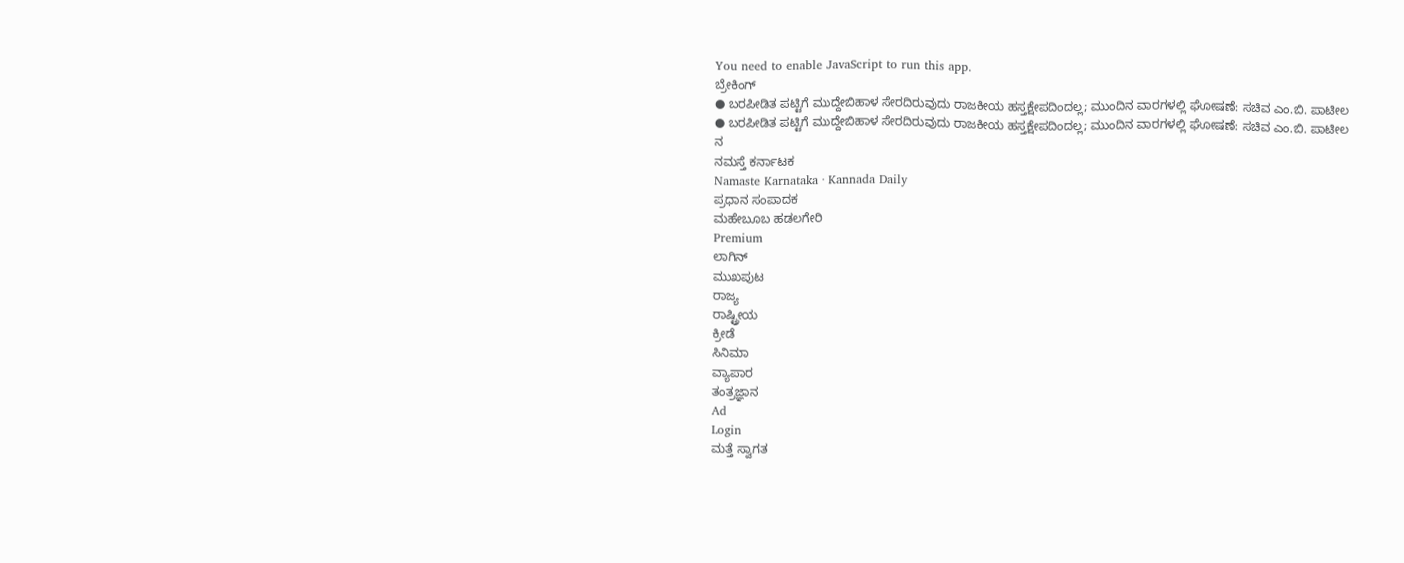You need to enable JavaScript to run this app.
ಬ್ರೇಕಿಂಗ್
● ಬರಪೀಡಿತ ಪಟ್ಟಿಗೆ ಮುದ್ದೇಬಿಹಾಳ ಸೇರದಿರುವುದು ರಾಜಕೀಯ ಹಸ್ತಕ್ಷೇಪದಿಂದಲ್ಲ; ಮುಂದಿನ ವಾರಗಳಲ್ಲಿ ಘೋಷಣೆ: ಸಚಿವ ಎಂ.ಬಿ. ಪಾಟೀಲ
● ಬರಪೀಡಿತ ಪಟ್ಟಿಗೆ ಮುದ್ದೇಬಿಹಾಳ ಸೇರದಿರುವುದು ರಾಜಕೀಯ ಹಸ್ತಕ್ಷೇಪದಿಂದಲ್ಲ; ಮುಂದಿನ ವಾರಗಳಲ್ಲಿ ಘೋಷಣೆ: ಸಚಿವ ಎಂ.ಬಿ. ಪಾಟೀಲ
ನ
ನಮಸ್ತೆ ಕರ್ನಾಟಕ
Namaste Karnataka · Kannada Daily
ಪ್ರಧಾನ ಸಂಪಾದಕ
ಮಹೇಬೂಬ ಹಡಲಗೇರಿ
Premium
ಲಾಗಿನ್
ಮುಖಪುಟ
ರಾಜ್ಯ
ರಾಷ್ಟ್ರೀಯ
ಕ್ರೀಡೆ
ಸಿನಿಮಾ
ವ್ಯಾಪಾರ
ತಂತ್ರಜ್ಞಾನ
Ad
Login
ಮತ್ತೆ ಸ್ವಾಗತ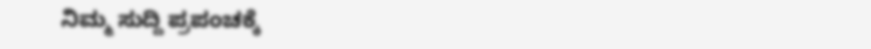ನಿಮ್ಮ ಸುದ್ದಿ ಪ್ರಪಂಚಕ್ಕೆ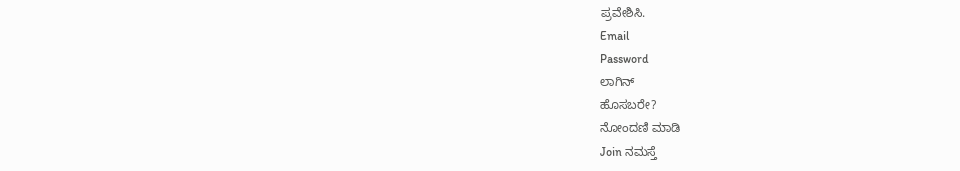ಪ್ರವೇಶಿಸಿ.
Email
Password
ಲಾಗಿನ್
ಹೊಸಬರೇ?
ನೋಂದಣಿ ಮಾಡಿ
Join ನಮಸ್ತೆ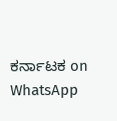ಕರ್ನಾಟಕ on WhatsApp